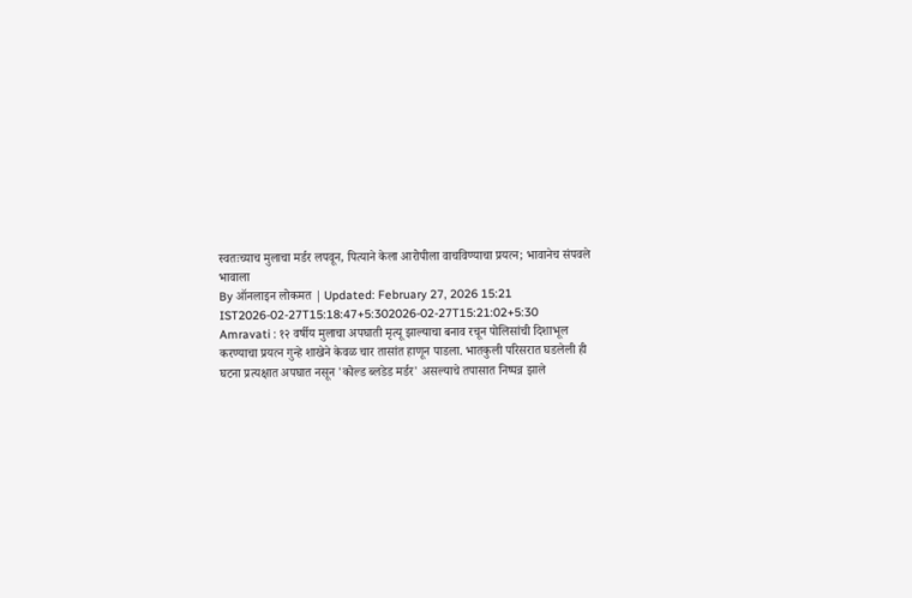स्वतःच्याच मुलाचा मर्डर लपवून, पित्याने केला आरोपीला वाचविण्याचा प्रयत्न; भावानेच संपवले भावाला
By ऑनलाइन लोकमत | Updated: February 27, 2026 15:21 IST2026-02-27T15:18:47+5:302026-02-27T15:21:02+5:30
Amravati : १२ वर्षीय मुलाचा अपघाती मृत्यू झाल्याचा बनाव रचून पोलिसांची दिशाभूल करण्याचा प्रयत्न गुन्हे शाखेने केवळ चार तासांत हाणून पाडला. भातकुली परिसरात घडलेली ही घटना प्रत्यक्षात अपघात नसून 'कोल्ड ब्लडेड मर्डर' असल्याचे तपासात निष्पन्न झाले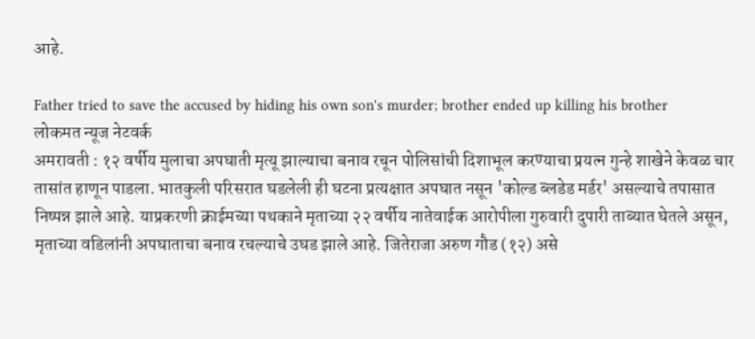आहे.

Father tried to save the accused by hiding his own son's murder; brother ended up killing his brother
लोकमत न्यूज नेटवर्क
अमरावती : १२ वर्षीय मुलाचा अपघाती मृत्यू झाल्याचा बनाव रचून पोलिसांची दिशाभूल करण्याचा प्रयत्न गुन्हे शाखेने केवळ चार तासांत हाणून पाडला. भातकुली परिसरात घडलेली ही घटना प्रत्यक्षात अपघात नसून 'कोल्ड ब्लडेड मर्डर' असल्याचे तपासात निष्पन्न झाले आहे. याप्रकरणी क्राईमच्या पथकाने मृताच्या २२ वर्षीय नातेवाईक आरोपीला गुरुवारी दुपारी ताब्यात घेतले असून, मृताच्या वडिलांनी अपघाताचा बनाव रचल्याचे उघड झाले आहे. जितेराजा अरुण गौड (१२) असे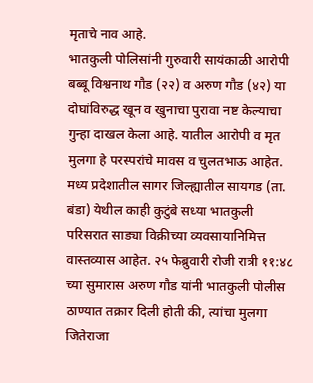मृताचे नाव आहे.
भातकुली पोलिसांनी गुरुवारी सायंकाळी आरोपी बब्बू विश्वनाथ गौड (२२) व अरुण गौड (४२) या दोघांविरुद्ध खून व खुनाचा पुरावा नष्ट केल्याचा गुन्हा दाखल केला आहे. यातील आरोपी व मृत मुलगा हे परस्परांचे मावस व चुलतभाऊ आहेत. मध्य प्रदेशातील सागर जिल्ह्यातील सायगड (ता. बंडा) येथील काही कुटुंबे सध्या भातकुली परिसरात साड्या विक्रीच्या व्यवसायानिमित्त वास्तव्यास आहेत. २५ फेब्रुवारी रोजी रात्री ११:४८ च्या सुमारास अरुण गौड यांनी भातकुली पोलीस ठाण्यात तक्रार दिली होती की, त्यांचा मुलगा जितेराजा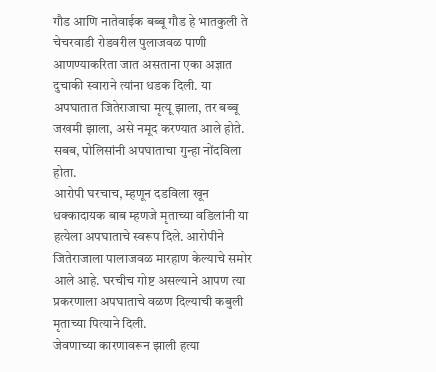गौड आणि नातेवाईक बब्बू गौड हे भातकुली ते चेचरवाडी रोडवरील पुलाजवळ पाणी आणण्याकरिता जात असताना एका अज्ञात दुचाकी स्वाराने त्यांना धडक दिली. या अपघातात जितेराजाचा मृत्यू झाला, तर बब्बू जखमी झाला, असे नमूद करण्यात आले होते. सबब, पोलिसांनी अपघाताचा गुन्हा नोंदविला होता.
आरोपी घरचाच, म्हणून दडविला खून
धक्कादायक बाब म्हणजे मृताच्या वडिलांनी या हत्येला अपघाताचे स्वरूप दिले. आरोपीने जितेराजाला पालाजवळ मारहाण केल्याचे समोर आले आहे. घरचीच गोष्ट असल्याने आपण त्या प्रकरणाला अपघाताचे वळण दिल्याची कबुली मृताच्या पित्याने दिली.
जेवणाच्या कारणावरून झाली हत्या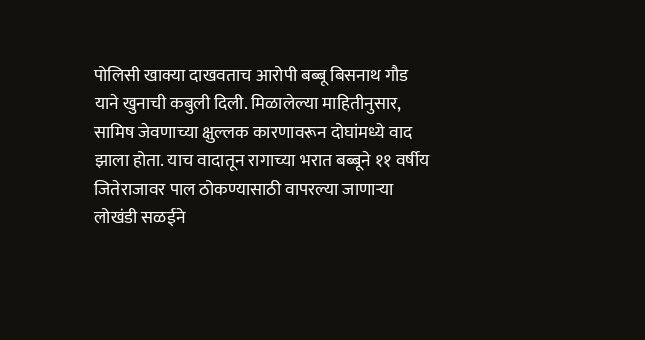पोलिसी खाक्या दाखवताच आरोपी बब्बू बिसनाथ गौड याने खुनाची कबुली दिली. मिळालेल्या माहितीनुसार, सामिष जेवणाच्या क्षुल्लक कारणावरून दोघांमध्ये वाद झाला होता. याच वादातून रागाच्या भरात बब्बूने ११ वर्षीय जितेराजावर पाल ठोकण्यासाठी वापरल्या जाणाऱ्या लोखंडी सळईने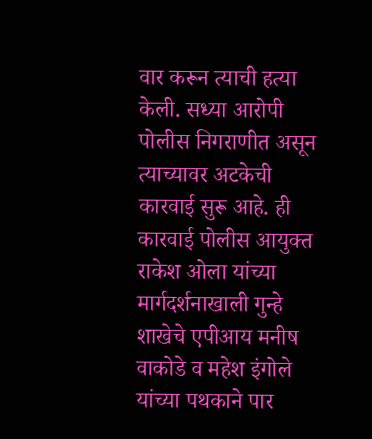वार करून त्याची हत्या केली. सध्या आरोपी पोलीस निगराणीत असून त्याच्यावर अटकेची कारवाई सुरू आहे. ही कारवाई पोलीस आयुक्त राकेश ओला यांच्या मार्गदर्शनाखाली गुन्हे शाखेचे एपीआय मनीष वाकोडे व महेश इंगोले यांच्या पथकाने पार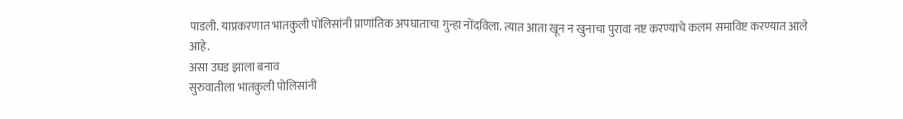पाडली. याप्रकरणात भातकुली पोलिसांनी प्राणांतिक अपघाताचा गुन्हा नोंदविला. त्यात आता खून न खुनाचा पुरावा नष्ट करण्याचे कलम समाविष्ट करण्यात आले आहे.
असा उघड झाला बनाव
सुरुवातीला भातकुली पोलिसांनी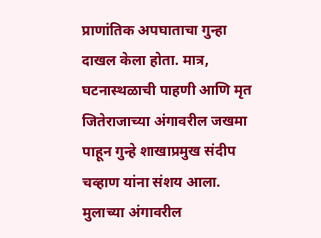प्राणांतिक अपघाताचा गुन्हा दाखल केला होता. मात्र, घटनास्थळाची पाहणी आणि मृत जितेराजाच्या अंगावरील जखमा पाहून गुन्हे शाखाप्रमुख संदीप चव्हाण यांना संशय आला. मुलाच्या अंगावरील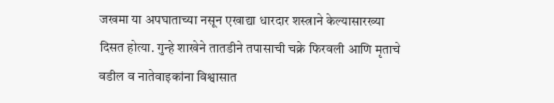जखमा या अपघाताच्या नसून एखाद्या धारदार शस्त्राने केल्यासारख्या दिसत होत्या. गुन्हे शाखेने तातडीने तपासाची चक्रे फिरवली आणि मृताचे वडील व नातेवाइकांना विश्वासात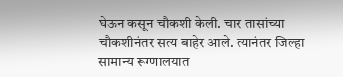घेऊन कसून चौकशी केली. चार तासांच्या चौकशीनंतर सत्य बाहेर आले. त्यानंतर जिल्हा सामान्य रूग्णालयात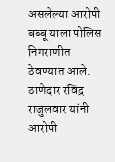असलेल्या आरोपी बब्बू याला पोलिस निगराणीत ठेवण्यात आले. ठाणेदार रविंद्र राजुलवार यांनी आरोपी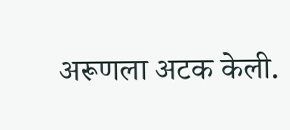अरूणला अटक केली.